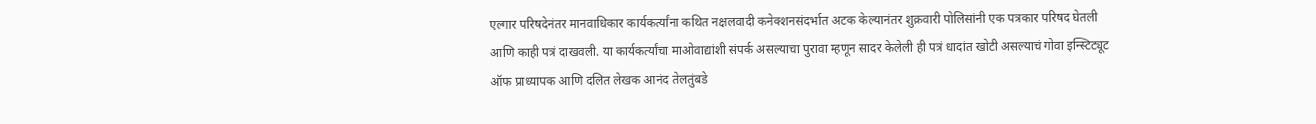एल्गार परिषदेनंतर मानवाधिकार कार्यकर्त्यांना कथित नक्षलवादी कनेक्शनसंदर्भात अटक केल्यानंतर शुक्रवारी पोलिसांनी एक पत्रकार परिषद घेतली आणि काही पत्रं दाखवली. या कार्यकर्त्यांचा माओवाद्यांशी संपर्क असल्याचा पुरावा म्हणून सादर केलेली ही पत्रं धादांत खोटी असल्याचं गोवा इन्स्टिट्यूट ऑफ प्राध्यापक आणि दलित लेखक आनंद तेलतुंबडे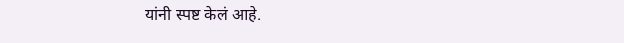यांनी स्पष्ट केलं आहे.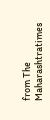from The Maharashtratimes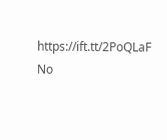https://ift.tt/2PoQLaF
No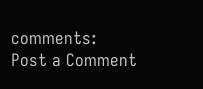comments:
Post a Comment